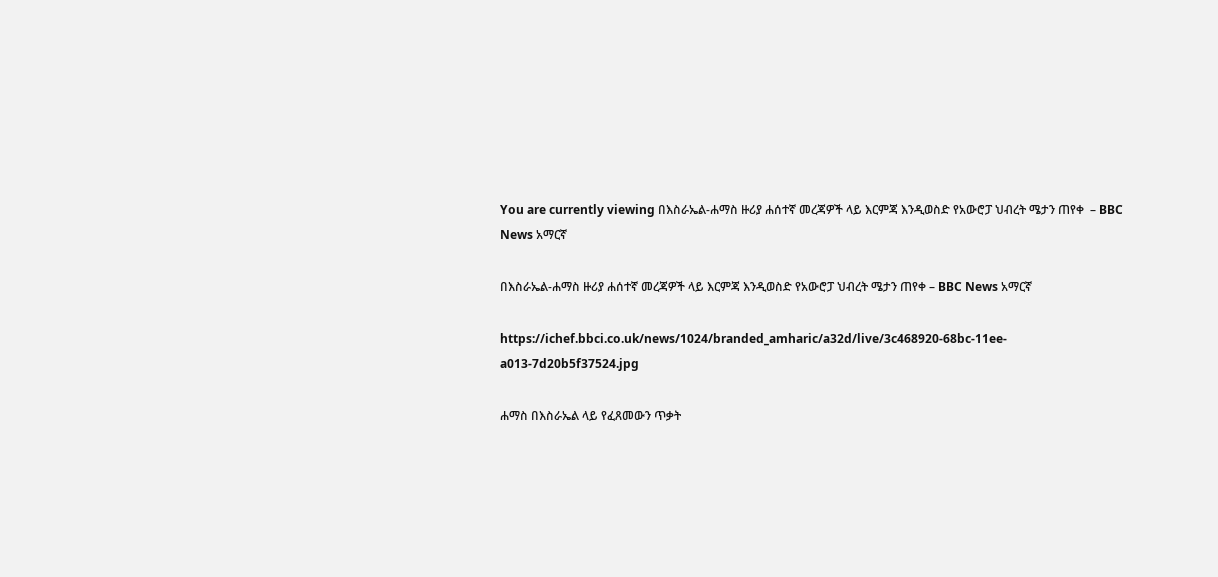You are currently viewing በእስራኤል-ሐማስ ዙሪያ ሐሰተኛ መረጃዎች ላይ እርምጃ እንዲወስድ የአውሮፓ ህብረት ሜታን ጠየቀ  – BBC News አማርኛ

በእስራኤል-ሐማስ ዙሪያ ሐሰተኛ መረጃዎች ላይ እርምጃ እንዲወስድ የአውሮፓ ህብረት ሜታን ጠየቀ – BBC News አማርኛ

https://ichef.bbci.co.uk/news/1024/branded_amharic/a32d/live/3c468920-68bc-11ee-a013-7d20b5f37524.jpg

ሐማስ በእስራኤል ላይ የፈጸመውን ጥቃት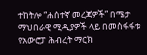ተከትሎ “ሐሰተኛ መረጃዎች” በሜታ ማህበራዊ ሚዲያዎች ላይ በመስፋፋቱ የአውሮፓ ሕብረት ማርክ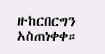ዙከርበርግን አስጠነቀቀ።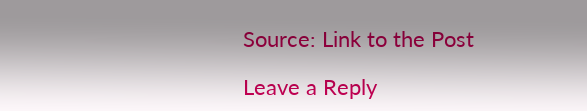Source: Link to the Post

Leave a Reply